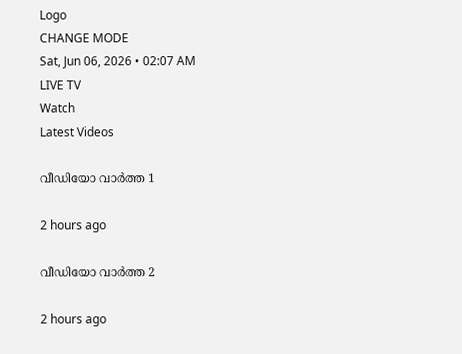Logo
CHANGE MODE
Sat, Jun 06, 2026 • 02:07 AM
LIVE TV
Watch
Latest Videos

വീഡിയോ വാർത്ത 1

2 hours ago

വീഡിയോ വാർത്ത 2

2 hours ago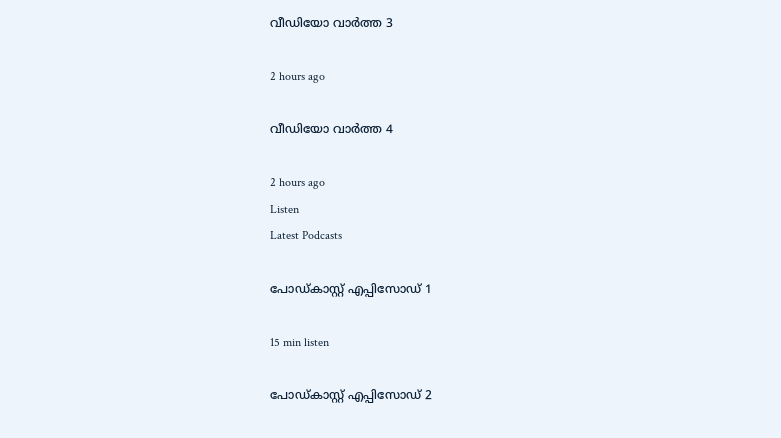വീഡിയോ വാർത്ത 3

2 hours ago

വീഡിയോ വാർത്ത 4

2 hours ago
Listen
Latest Podcasts

പോഡ്കാസ്റ്റ് എപ്പിസോഡ് 1

15 min listen

പോഡ്കാസ്റ്റ് എപ്പിസോഡ് 2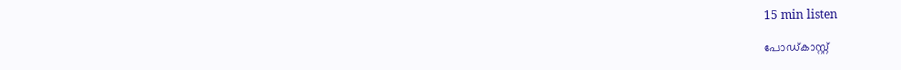15 min listen

പോഡ്കാസ്റ്റ്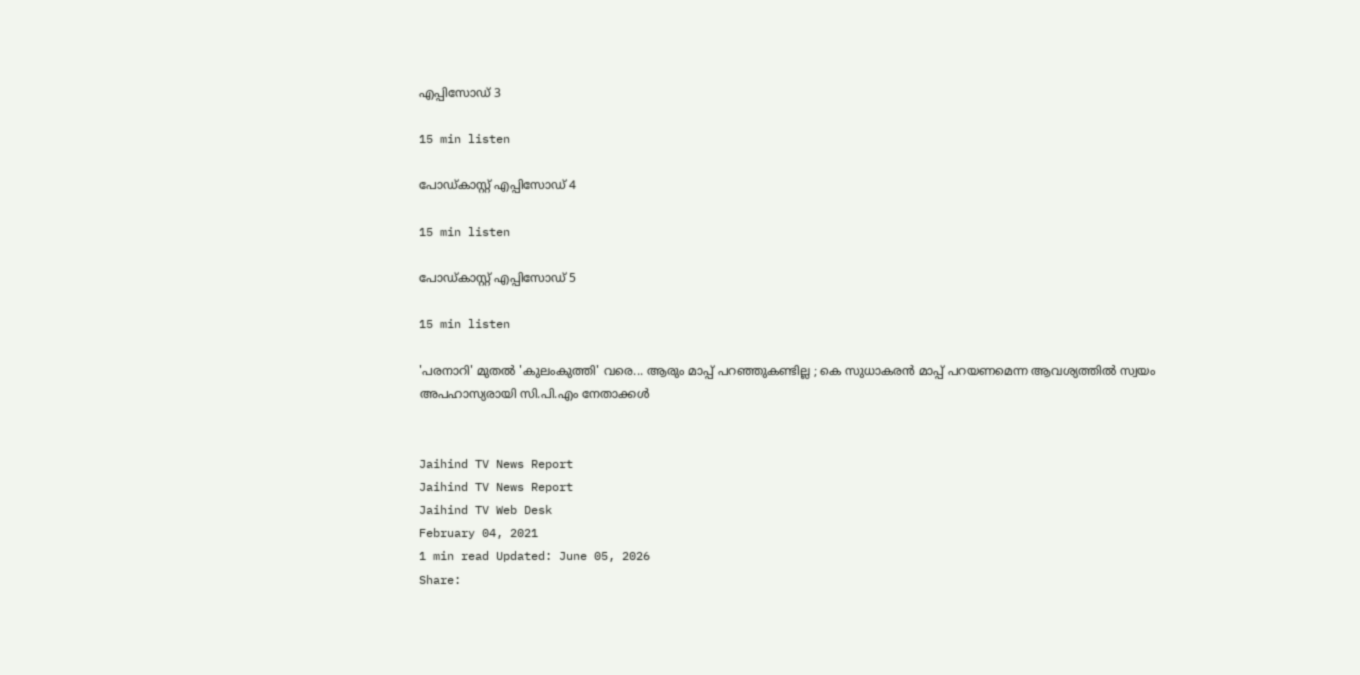എപ്പിസോഡ് 3

15 min listen

പോഡ്കാസ്റ്റ് എപ്പിസോഡ് 4

15 min listen

പോഡ്കാസ്റ്റ് എപ്പിസോഡ് 5

15 min listen

'പരനാറി' മുതല്‍ 'കുലംകുത്തി' വരെ... ആരും മാപ്പ് പറഞ്ഞുകണ്ടില്ല ; കെ സുധാകരന്‍ മാപ്പ് പറയണമെന്ന ആവശ്യത്തില്‍ സ്വയം അപഹാസ്യരായി സി.പി.എം നേതാക്കള്‍


Jaihind TV News Report
Jaihind TV News Report
Jaihind TV Web Desk
February 04, 2021
1 min read Updated: June 05, 2026
Share: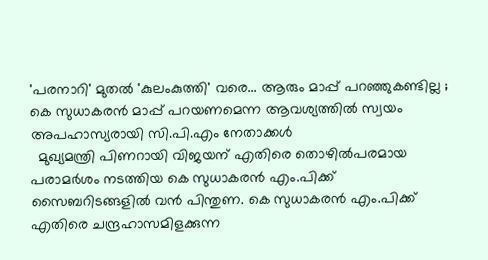'പരനാറി' മുതല്‍ 'കുലംകുത്തി' വരെ... ആരും മാപ്പ് പറഞ്ഞുകണ്ടില്ല ; കെ സുധാകരന്‍ മാപ്പ് പറയണമെന്ന ആവശ്യത്തില്‍ സ്വയം അപഹാസ്യരായി സി.പി.എം നേതാക്കള്‍
  മുഖ്യമന്ത്രി പിണറായി വിജയന് എതിരെ തൊഴിൽപരമായ പരാമർശം നടത്തിയ കെ സുധാകരൻ എം.പിക്ക് സൈബറിടങ്ങളില്‍ വന്‍ പിന്തുണ. കെ സുധാകരൻ എം.പിക്ക് എതിരെ ചന്ദ്രഹാസമിളക്കുന്ന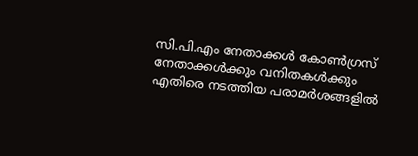സി.പി.എം നേതാക്കൾ കോൺഗ്രസ് നേതാക്കൾക്കും വനിതകൾക്കും എതിരെ നടത്തിയ പരാമർശങ്ങളിൽ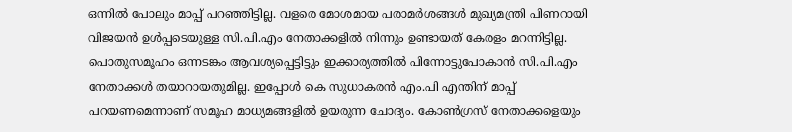ഒന്നിൽ പോലും മാപ്പ് പറഞ്ഞിട്ടില്ല. വളരെ മോശമായ പരാമർശങ്ങള്‍ മുഖ്യമന്ത്രി പിണറായി വിജയൻ ഉൾപ്പടെയുള്ള സി.പി.എം നേതാക്കളിൽ നിന്നും ഉണ്ടായത് കേരളം മറന്നിട്ടില്ല. പൊതുസമൂഹം ഒന്നടങ്കം ആവശ്യപ്പെട്ടിട്ടും ഇക്കാര്യത്തിൽ പിന്നോട്ടുപോകാൻ സി.പി.എം നേതാക്കൾ തയാറായതുമില്ല. ഇപ്പോള്‍ കെ സുധാകരൻ എം.പി എന്തിന് മാപ്പ് പറയണമെന്നാണ് സമൂഹ മാധ്യമങ്ങളിൽ ഉയരുന്ന ചോദ്യം. കോൺഗ്രസ് നേതാക്കളെയും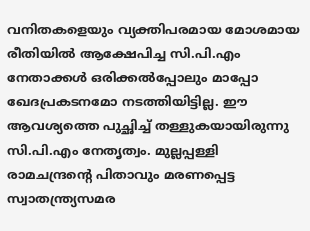വനിതകളെയും വ്യക്തിപരമായ മോശമായ രീതിയില്‍ ആക്ഷേപിച്ച സി.പി.എം നേതാക്കൾ ഒരിക്കല്‍പ്പോലും മാപ്പോ ഖേദപ്രകടനമോ നടത്തിയിട്ടില്ല. ഈ ആവശ്യത്തെ പുച്ഛിച്ച് തള്ളുകയായിരുന്നു സി.പി.എം നേതൃത്വം. മുല്ലപ്പള്ളി രാമചന്ദ്രന്‍റെ പിതാവും മരണപ്പെട്ട സ്വാതന്ത്ര്യസമര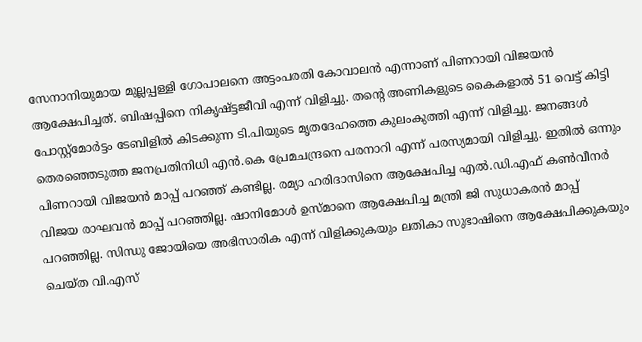സേനാനിയുമായ മുല്ലപ്പള്ളി ഗോപാലനെ അട്ടംപരതി കോവാലൻ എന്നാണ് പിണറായി വിജയൻ ആക്ഷേപിച്ചത്. ബിഷപ്പിനെ നികൃഷ്ട്ടജീവി എന്ന് വിളിച്ചു. തന്‍റെ അണികളുടെ കൈകളാല്‍ 51 വെട്ട് കിട്ടി പോസ്റ്റ്മോർട്ടം ടേബിളിൽ കിടക്കുന്ന ടി.പിയുടെ മൃതദേഹത്തെ കുലംകുത്തി എന്ന് വിളിച്ചു. ജനങ്ങൾ തെരഞ്ഞെടുത്ത ജനപ്രതിനിധി എൻ.കെ പ്രേമചന്ദ്രനെ പരനാറി എന്ന് പരസ്യമായി വിളിച്ചു. ഇതിൽ ഒന്നും പിണറായി വിജയൻ മാപ്പ് പറഞ്ഞ് കണ്ടില്ല. രമ്യാ ഹരിദാസിനെ ആക്ഷേപിച്ച എല്‍.ഡി.എഫ് കണ്‍വീനർ വിജയ രാഘവൻ മാപ്പ് പറഞ്ഞില്ല. ഷാനിമോൾ ഉസ്മാനെ ആക്ഷേപിച്ച മന്ത്രി ജി സുധാകരൻ മാപ്പ് പറഞ്ഞില്ല. സിന്ധു ജോയിയെ അഭിസാരിക എന്ന് വിളിക്കുകയും ലതികാ സുഭാഷിനെ ആക്ഷേപിക്കുകയും ചെയ്ത വി.എസ്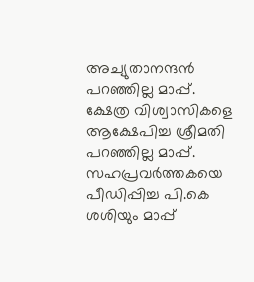അച്യുതാനന്ദന്‍ പറഞ്ഞില്ല മാപ്പ്. ക്ഷേത്ര വിശ്വാസികളെ ആക്ഷേപിച്ച ശ്രീമതി പറഞ്ഞില്ല മാപ്പ്. സഹപ്രവർത്തകയെ പീഡിപ്പിച്ച പി.കെ ശശിയും മാപ്പ്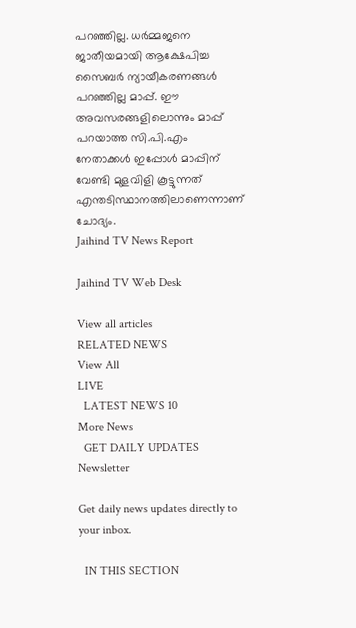പറഞ്ഞില്ല. ധർമ്മജനെ ജാതീയമായി ആക്ഷേപിച്ച സൈബർ ന്യായീകരണങ്ങൾ പറഞ്ഞില്ല മാപ്പ്. ഈ അവസരങ്ങളിലൊന്നും മാപ്പ് പറയാത്ത സി.പി.എം നേതാക്കൾ ഇപ്പോൾ മാപ്പിന് വേണ്ടി മുളവിളി കൂട്ടുന്നത് എന്തടിസ്ഥാനത്തിലാണെന്നാണ് ചോദ്യം.
Jaihind TV News Report

Jaihind TV Web Desk

View all articles
RELATED NEWS
View All
LIVE
  LATEST NEWS 10
More News
  GET DAILY UPDATES
Newsletter

Get daily news updates directly to your inbox.

  IN THIS SECTION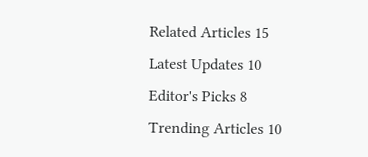Related Articles 15
Latest Updates 10
Editor's Picks 8
Trending Articles 10